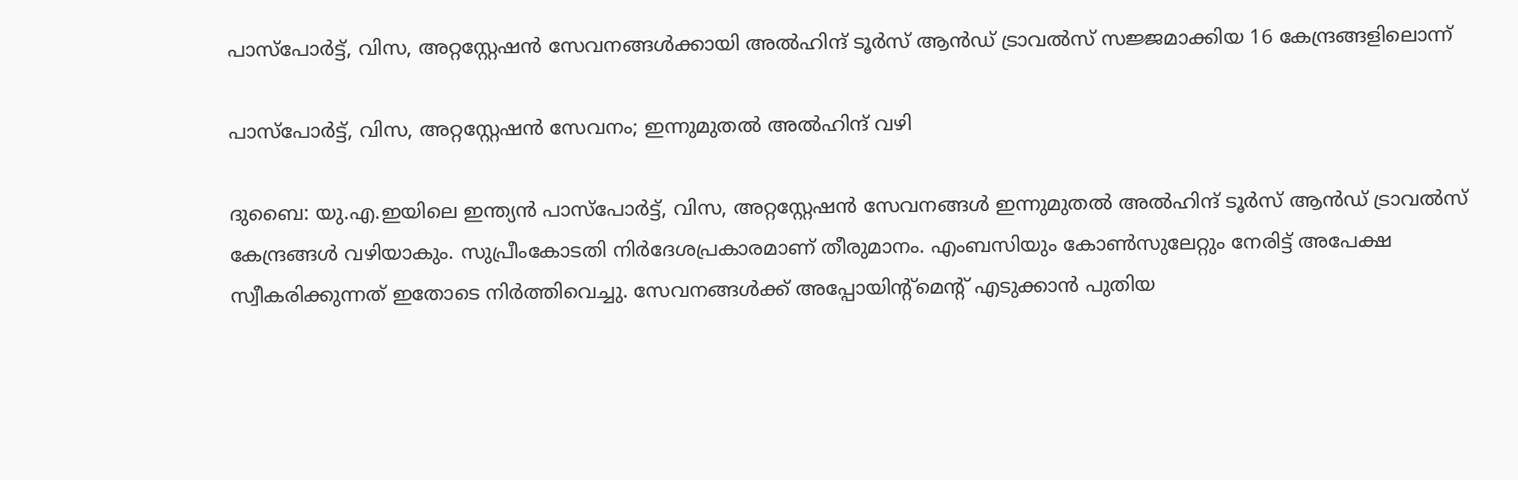പാസ്പോർട്ട്, വിസ, അറ്റസ്റ്റേഷൻ സേവനങ്ങൾക്കായി അൽഹിന്ദ് ടൂർസ് ആൻഡ് ട്രാവൽസ് സജ്ജമാക്കിയ 16 കേന്ദ്രങ്ങളിലൊന്ന്

പാസ്പോർട്ട്, വിസ, അറ്റസ്റ്റേഷൻ സേവനം; ഇന്നുമുതൽ അൽഹിന്ദ് വഴി

ദുബൈ: യു.എ.ഇയിലെ ഇന്ത്യൻ പാസ്പോർട്ട്, വിസ, അറ്റസ്റ്റേഷൻ സേവനങ്ങൾ ഇന്നുമുതൽ അൽഹിന്ദ് ടൂർസ് ആൻഡ് ട്രാവൽസ് കേന്ദ്രങ്ങൾ വഴിയാകും. സുപ്രീംകോടതി നിർദേശപ്രകാരമാണ് തീരുമാനം. എംബസിയും കോൺസുലേറ്റും നേരിട്ട് അപേക്ഷ സ്വീകരിക്കുന്നത് ഇതോടെ നിർത്തിവെച്ചു. സേവനങ്ങൾക്ക് അപ്പോയിന്‍റ്മെന്റ് എടുക്കാൻ പുതിയ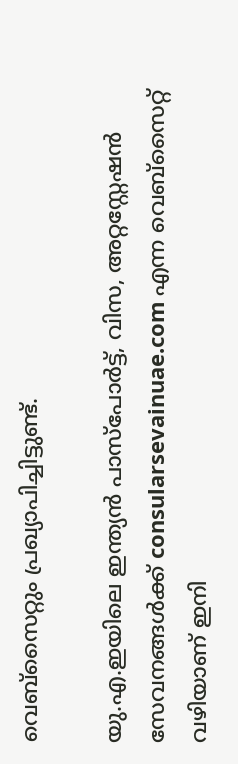വെബ്സൈറ്റും പ്രഖ്യാപിച്ചിട്ടുണ്ട്.

യു.എ.ഇയിലെ ഇന്ത്യൻ പാസ്പോർട്ട്, വിസ, അറ്റസ്റ്റേഷൻ സേവനങ്ങൾക്ക് consularsevainuae.com എന്ന വെബ്സൈറ്റ് വഴിയാണ് ഇനി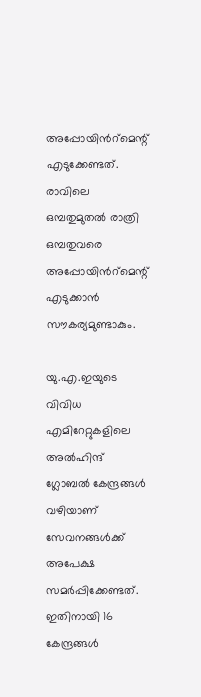അപ്പോയിന്‍റ്മെന്റ് എടുക്കേണ്ടത്. രാവിലെ ഒമ്പതുമുതൽ രാത്രി ഒമ്പതുവരെ അപ്പോയിന്‍റ്മെന്റ് എടുക്കാൻ സൗകര്യമുണ്ടാകും.

യു.എ.ഇയുടെ വിവിധ എമിറേറ്റുകളിലെ അൽഹിന്ദ് ഗ്ലോബൽ കേന്ദ്രങ്ങൾ വഴിയാണ് സേവനങ്ങൾക്ക് അപേക്ഷ സമർപ്പിക്കേണ്ടത്. ഇതിനായി 16 കേന്ദ്രങ്ങൾ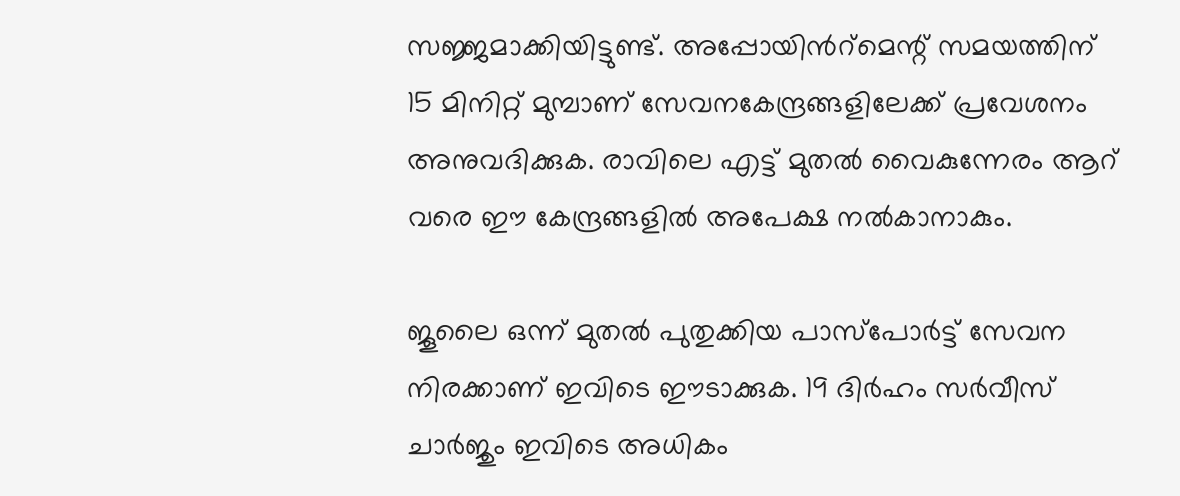സജ്ജമാക്കിയിട്ടുണ്ട്. അപ്പോയിന്‍റ്മെന്റ് സമയത്തിന് 15 മിനിറ്റ് മുമ്പാണ് സേവനകേന്ദ്രങ്ങളിലേക്ക് പ്രവേശനം അനുവദിക്കുക. രാവിലെ എട്ട് മുതൽ വൈകുന്നേരം ആറ് വരെ ഈ കേന്ദ്രങ്ങളിൽ അപേക്ഷ നൽകാനാകും.

ജൂലൈ ഒന്ന് മുതൽ പുതുക്കിയ പാസ്പോർട്ട് സേവന നിരക്കാണ് ഇവിടെ ഈടാക്കുക. 19 ദിർഹം സർവീസ് ചാർജും ഇവിടെ അധികം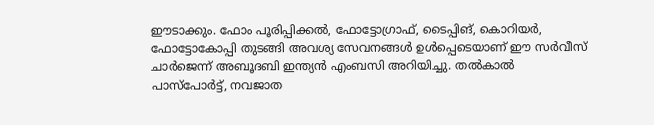ഈടാക്കും. ഫോം പൂരിപ്പിക്കൽ, ഫോട്ടോഗ്രാഫ്, ടൈപ്പിങ്, കൊറിയർ, ഫോട്ടോകോപ്പി തുടങ്ങി അവശ്യ സേവനങ്ങൾ ഉൾപ്പെടെയാണ് ഈ സർവീസ് ചാർജെന്ന് അബൂദബി ഇന്ത്യൻ എംബസി അറിയിച്ചു. തൽകാൽ പാസ്പോർട്ട്, നവജാത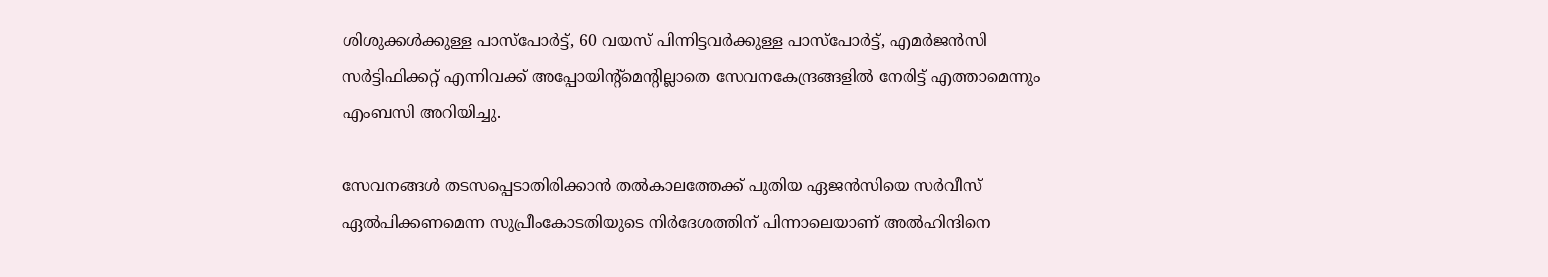ശിശുക്കൾക്കുള്ള പാസ്പോർട്ട്, 60 വയസ് പിന്നിട്ടവർക്കുള്ള പാസ്പോർട്ട്, എമർജൻസി സർട്ടിഫിക്കറ്റ് എന്നിവക്ക് അപ്പോയിന്റ്മെന്റില്ലാതെ സേവനകേന്ദ്രങ്ങളിൽ നേരിട്ട് എത്താമെന്നും എംബസി അറിയിച്ചു.

സേവനങ്ങൾ തടസപ്പെടാതിരിക്കാൻ തൽകാലത്തേക്ക് പുതിയ ഏജൻസിയെ സർവീസ് ഏൽപിക്കണമെന്ന സുപ്രീംകോടതിയുടെ നിർദേശത്തിന് പിന്നാലെയാണ് അൽഹിന്ദിനെ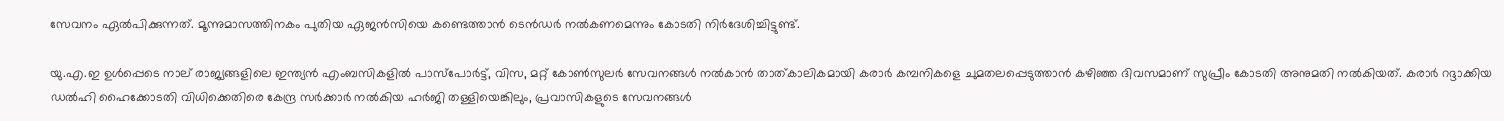സേവനം ഏൽപിക്കുന്നത്. മൂന്നുമാസത്തിനകം പുതിയ ഏജൻസിയെ കണ്ടെത്താൻ ടെൻഡർ നൽകണമെന്നും കോടതി നിർദേശിച്ചിട്ടുണ്ട്.

യു.എ.ഇ ഉൾപ്പെടെ നാല് രാജ്യങ്ങളിലെ ഇന്ത്യൻ എംബസികളിൽ പാസ്‌പോർട്ട്, വിസ, മറ്റ് കോൺസുലർ സേവനങ്ങൾ നൽകാൻ താത്കാലികമായി കരാർ കമ്പനികളെ ചുമതലപ്പെടുത്താൻ കഴിഞ്ഞ ദിവസമാണ് സുപ്രീം കോടതി അനുമതി നൽകിയത്. കരാർ റദ്ദാക്കിയ ഡൽഹി ഹൈക്കോടതി വിധിക്കെതിരെ കേന്ദ്ര സർക്കാർ നൽകിയ ഹർജി തള്ളിയെങ്കിലും, പ്രവാസികളുടെ സേവനങ്ങൾ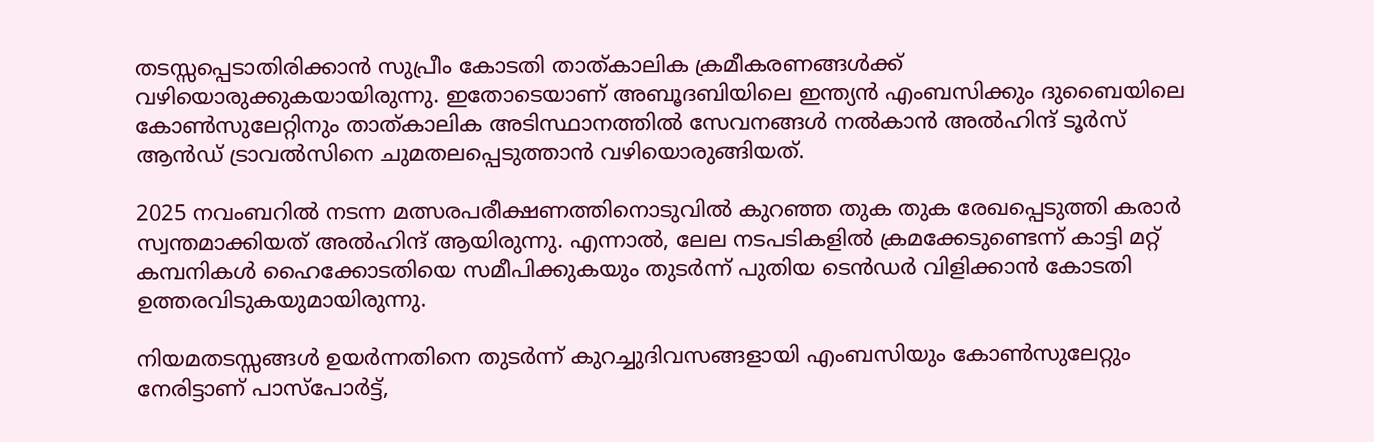തടസ്സപ്പെടാതിരിക്കാൻ സുപ്രീം കോടതി താത്കാലിക ക്രമീകരണങ്ങൾക്ക് വഴിയൊരുക്കുകയായിരുന്നു. ഇതോടെയാണ് അബൂദബിയിലെ ഇന്ത്യൻ എംബസിക്കും ദുബൈയിലെ കോൺസുലേറ്റിനും താത്കാലിക അടിസ്ഥാനത്തിൽ സേവനങ്ങൾ നൽകാൻ അൽഹിന്ദ് ടൂർസ് ആൻഡ് ട്രാവൽസിനെ ചുമതലപ്പെടുത്താൻ വഴിയൊരുങ്ങിയത്.

2025 നവംബറിൽ നടന്ന മത്സരപരീക്ഷണത്തിനൊടുവിൽ കുറഞ്ഞ തുക തുക രേഖപ്പെടുത്തി കരാർ സ്വന്തമാക്കിയത് അൽഹിന്ദ് ആയിരുന്നു. എന്നാൽ, ലേല നടപടികളിൽ ക്രമക്കേടുണ്ടെന്ന് കാട്ടി മറ്റ് കമ്പനികൾ ഹൈക്കോടതിയെ സമീപിക്കുകയും തുടർന്ന് പുതിയ ടെൻഡർ വിളിക്കാൻ കോടതി ഉത്തരവിടുകയുമായിരുന്നു.

നിയമതടസ്സങ്ങൾ ഉയർന്നതിനെ തുടർന്ന് കുറച്ചുദിവസങ്ങളായി എംബസിയും കോൺസുലേറ്റും നേരിട്ടാണ് പാസ്‌പോർട്ട്,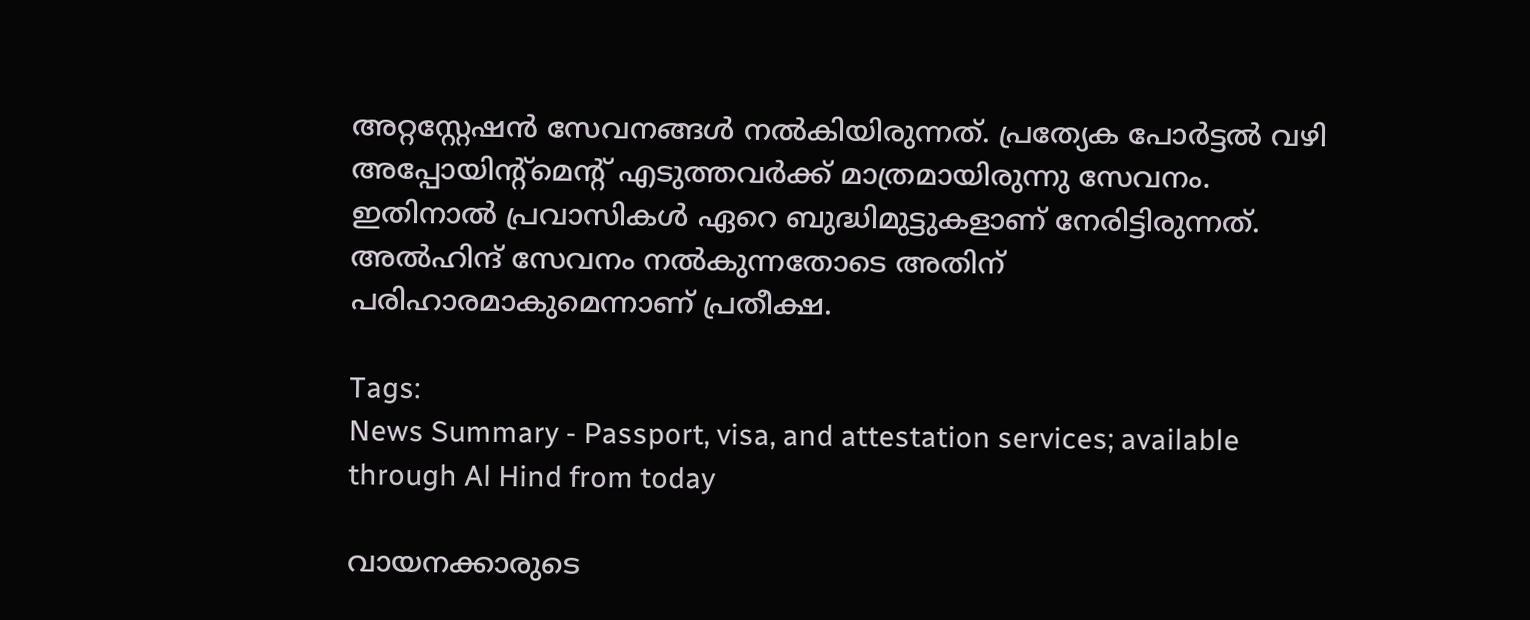അറ്റസ്റ്റേഷൻ സേവനങ്ങൾ നൽകിയിരുന്നത്. പ്രത്യേക പോർട്ടൽ വഴി അപ്പോയിന്റ്മെന്റ് എടുത്തവർക്ക് മാത്രമായിരുന്നു സേവനം. ഇതിനാൽ പ്രവാസികൾ ഏറെ ബുദ്ധിമുട്ടുകളാണ് നേരിട്ടിരുന്നത്. അൽഹിന്ദ് സേവനം നൽകുന്നതോടെ അതിന് പരിഹാരമാകുമെന്നാണ് പ്രതീക്ഷ.

Tags:
News Summary - Passport, visa, and attestation services; available through Al Hind from today

വായനക്കാരുടെ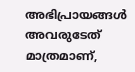അഭിപ്രായങ്ങള്‍ അവരുടേത് മാത്രമാണ്,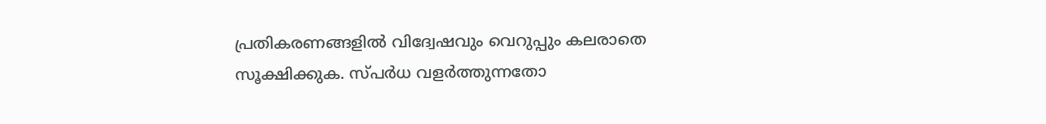പ്രതികരണങ്ങളിൽ വിദ്വേഷവും വെറുപ്പും കലരാതെ സൂക്ഷിക്കുക. സ്പർധ വളർത്തുന്നതോ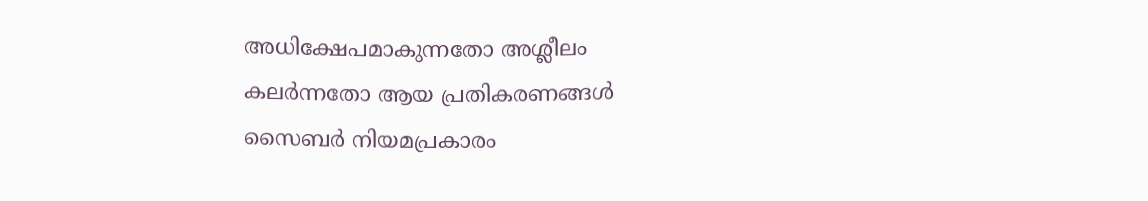അധിക്ഷേപമാകുന്നതോ അശ്ലീലം കലർന്നതോ ആയ പ്രതികരണങ്ങൾ സൈബർ നിയമപ്രകാരം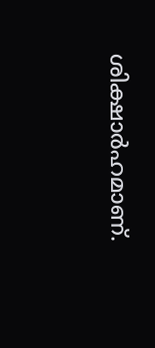ശിക്ഷാർഹമാണ്.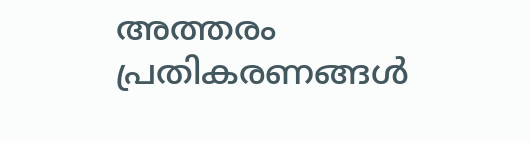അത്തരം പ്രതികരണങ്ങൾ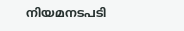നിയമനടപടി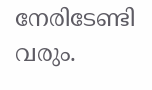നേരിടേണ്ടി വരും.